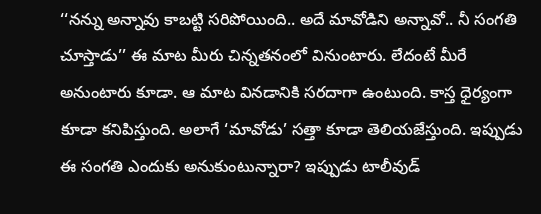‘‘నన్ను అన్నావు కాబట్టి సరిపోయింది.. అదే మావోడిని అన్నావో.. నీ సంగతి చూస్తాడు’’ ఈ మాట మీరు చిన్నతనంలో వినుంటారు. లేదంటే మీరే అనుంటారు కూడా. ఆ మాట వినడానికి సరదాగా ఉంటుంది. కాస్త ధైర్యంగా కూడా కనిపిస్తుంది. అలాగే ‘మావోడు’ సత్తా కూడా తెలియజేస్తుంది. ఇప్పుడు ఈ సంగతి ఎందుకు అనుకుంటున్నారా? ఇప్పుడు టాలీవుడ్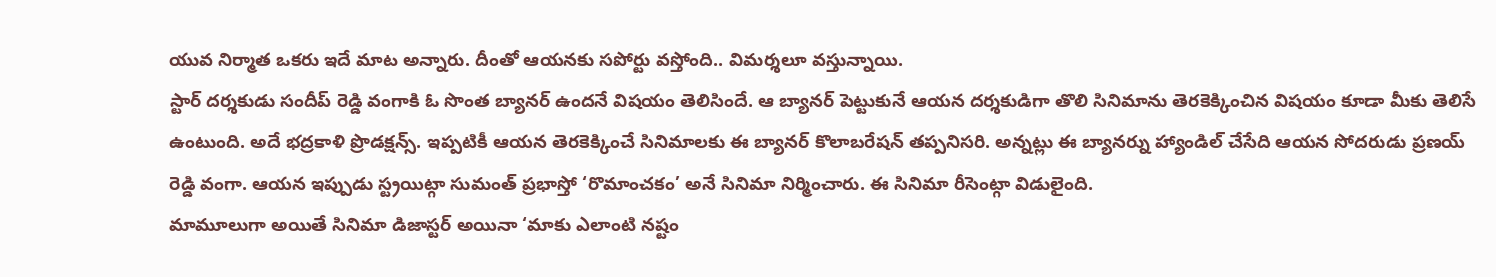యువ నిర్మాత ఒకరు ఇదే మాట అన్నారు. దీంతో ఆయనకు సపోర్టు వస్తోంది.. విమర్శలూ వస్తున్నాయి.
స్టార్ దర్శకుడు సందీప్ రెడ్డి వంగాకి ఓ సొంత బ్యానర్ ఉందనే విషయం తెలిసిందే. ఆ బ్యానర్ పెట్టుకునే ఆయన దర్శకుడిగా తొలి సినిమాను తెరకెక్కించిన విషయం కూడా మీకు తెలిసే ఉంటుంది. అదే భద్రకాళి ప్రొడక్షన్స్. ఇప్పటికీ ఆయన తెరకెక్కించే సినిమాలకు ఈ బ్యానర్ కొలాబరేషన్ తప్పనిసరి. అన్నట్లు ఈ బ్యానర్ను హ్యాండిల్ చేసేది ఆయన సోదరుడు ప్రణయ్ రెడ్డి వంగా. ఆయన ఇప్పుడు స్ట్రయిట్గా సుమంత్ ప్రభాస్తో ‘రొమాంచకం’ అనే సినిమా నిర్మించారు. ఈ సినిమా రీసెంట్గా విడులైంది.
మామూలుగా అయితే సినిమా డిజాస్టర్ అయినా ‘మాకు ఎలాంటి నష్టం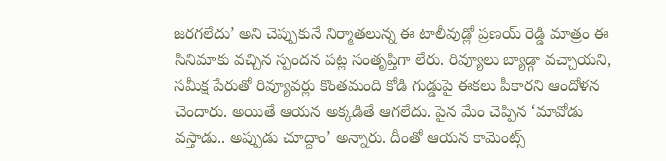జరగలేదు’ అని చెప్పుకునే నిర్మాతలున్న ఈ టాలీవుడ్లో ప్రణయ్ రెడ్డి మాత్రం ఈ సినిమాకు వచ్చిన స్పందన పట్ల సంతృప్తిగా లేరు. రివ్యూలు బ్యాడ్గా వచ్చాయని, సమీక్ష పేరుతో రివ్యూవర్లు కొంతమంది కోడి గుడ్డుపై ఈకలు పీకారని ఆందోళన చెందారు. అయితే ఆయన అక్కడితే ఆగలేదు. పైన మేం చెప్పిన ‘మావోడు వస్తాడు.. అప్పుడు చూద్దాం’ అన్నారు. దీంతో ఆయన కామెంట్స్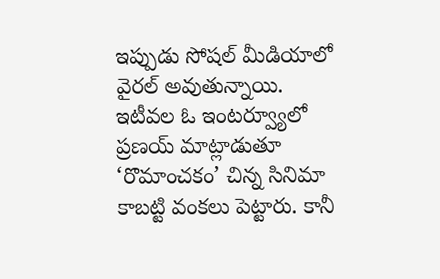ఇప్పుడు సోషల్ మీడియాలో వైరల్ అవుతున్నాయి.
ఇటీవల ఓ ఇంటర్వ్యూలో ప్రణయ్ మాట్లాడుతూ ‘రొమాంచకం’ చిన్న సినిమా కాబట్టి వంకలు పెట్టారు. కానీ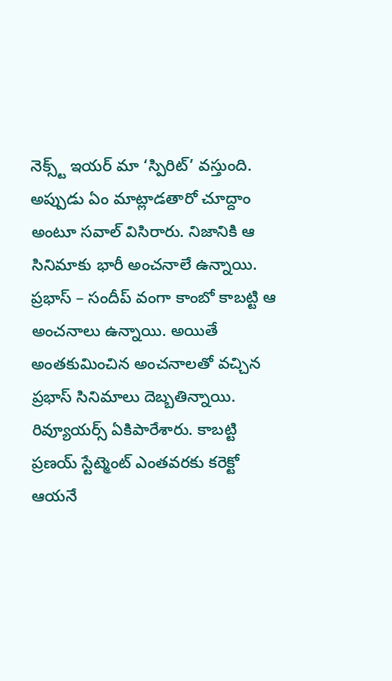నెక్స్ట్ ఇయర్ మా ‘స్పిరిట్’ వస్తుంది. అప్పుడు ఏం మాట్లాడతారో చూద్దాం అంటూ సవాల్ విసిరారు. నిజానికి ఆ సినిమాకు భారీ అంచనాలే ఉన్నాయి. ప్రభాస్ – సందీప్ వంగా కాంబో కాబట్టి ఆ అంచనాలు ఉన్నాయి. అయితే అంతకుమించిన అంచనాలతో వచ్చిన ప్రభాస్ సినిమాలు దెబ్బతిన్నాయి. రివ్యూయర్స్ ఏకిపారేశారు. కాబట్టి ప్రణయ్ స్టేట్మెంట్ ఎంతవరకు కరెక్టో ఆయనే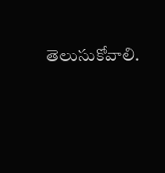తెలుసుకోవాలి.